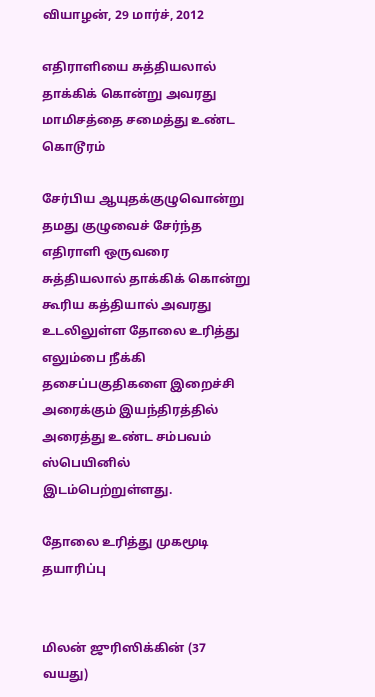வியாழன், 29 மார்ச், 2012

எதிராளியை சுத்தியலால் தாக்கிக் கொன்று அவரது மாமிசத்தை சமைத்து உண்ட கொடூரம்

சேர்பிய ஆயுதக்குழுவொன்று தமது குழுவைச் சேர்ந்த எதிராளி ஒருவரை சுத்தியலால் தாக்கிக் கொன்று கூரிய கத்தியால் அவரது உடலிலுள்ள தோலை உரித்து எலும்பை நீக்கி தசைப்பகுதிகளை இறைச்சி அரைக்கும் இயந்திரத்தில் அரைத்து உண்ட சம்பவம் ஸ்பெயினில் இடம்பெற்றுள்ளது.

தோலை உரித்து முகமூடி தயாரிப்பு


மிலன் ஜுரிஸிக்கின் (37 வயது)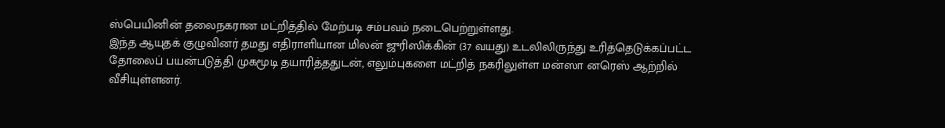ஸ்பெயினின் தலைநகரான மட்றித்தில் மேற்படி சம்பவம் நடைபெற்றுள்ளது.
இந்த ஆயுதக் குழுவினர் தமது எதிராளியான மிலன் ஜுரிஸிக்கின் (37 வயது) உடலிலிருந்து உரித்தெடுக்கப்பட்ட தோலைப் பயன்படுத்தி முகமூடி தயாரித்ததுடன், எலும்புகளை மட்றித் நகரிலுள்ள மன்ஸா னரெஸ் ஆற்றில் வீசியுள்ளனர்.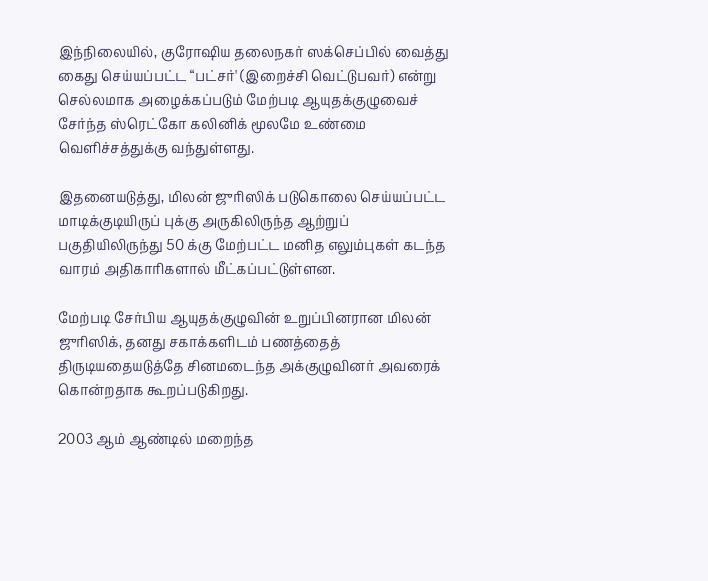இந்நிலையில், குரோஷிய தலைநகர் ஸக்செப்பில் வைத்து கைது செய்யப்பட்ட “பட்சர்' (இறைச்சி வெட்டுபவர்) என்று செல்லமாக அழைக்கப்படும் மேற்படி ஆயுதக்குழுவைச் சேர்ந்த ஸ்ரெட்கோ கலினிக் மூலமே உண்மை வெளிச்சத்துக்கு வந்துள்ளது.

இதனையடுத்து, மிலன் ஜுரிஸிக் படுகொலை செய்யப்பட்ட மாடிக்குடியிருப் புக்கு அருகிலிருந்த ஆற்றுப் பகுதியிலிருந்து 50 க்கு மேற்பட்ட மனித எலும்புகள் கடந்த வாரம் அதிகாரிகளால் மீட்கப்பட்டுள்ளன.

மேற்படி சேர்பிய ஆயுதக்குழுவின் உறுப்பினரான மிலன் ஜுரிஸிக், தனது சகாக்களிடம் பணத்தைத் திருடியதையடுத்தே சினமடைந்த அக்குழுவினர் அவரைக் கொன்றதாக கூறப்படுகிறது.

2003 ஆம் ஆண்டில் மறைந்த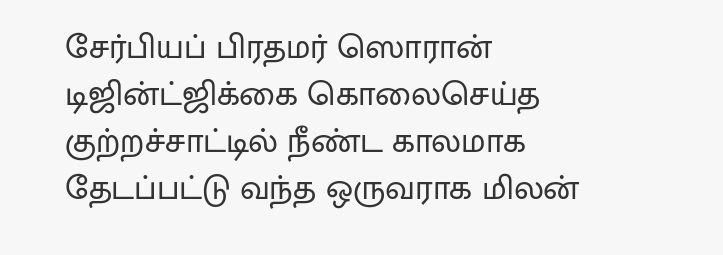சேர்பியப் பிரதமர் ஸொரான் டிஜின்ட்ஜிக்கை கொலைசெய்த குற்றச்சாட்டில் நீண்ட காலமாக தேடப்பட்டு வந்த ஒருவராக மிலன்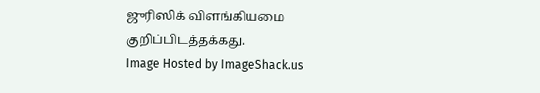ஜுரிஸிக் விளங்கியமை குறிப்பிடத்தக்கது.
Image Hosted by ImageShack.us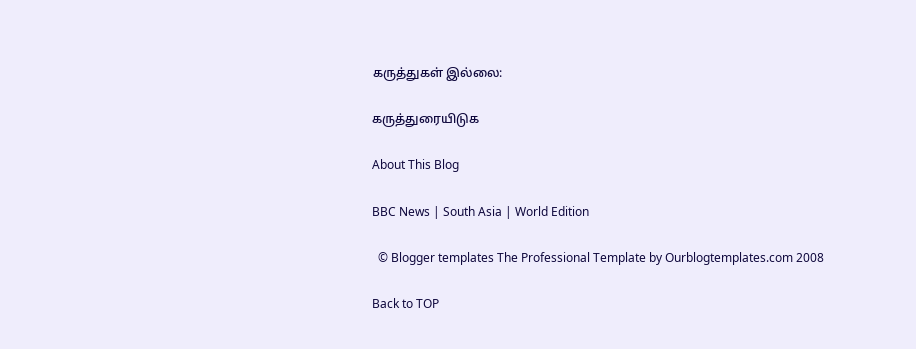கருத்துகள் இல்லை:

கருத்துரையிடுக

About This Blog

BBC News | South Asia | World Edition

  © Blogger templates The Professional Template by Ourblogtemplates.com 2008

Back to TOP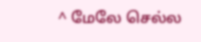^ மேலே செல்ல